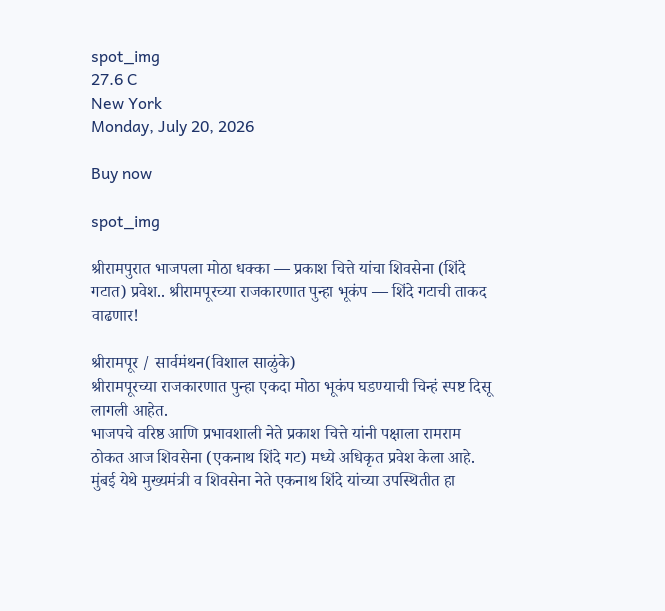spot_img
27.6 C
New York
Monday, July 20, 2026

Buy now

spot_img

श्रीरामपुरात भाजपला मोठा धक्का — प्रकाश चित्ते यांचा शिवसेना (शिंदे गटात) प्रवेश.. श्रीरामपूरच्या राजकारणात पुन्हा भूकंप — शिंदे गटाची ताकद वाढणार!

श्रीरामपूर / सार्वमंथन(विशाल साळुंके)
श्रीरामपूरच्या राजकारणात पुन्हा एकदा मोठा भूकंप घडण्याची चिन्हं स्पष्ट दिसू लागली आहेत.
भाजपचे वरिष्ठ आणि प्रभावशाली नेते प्रकाश चित्ते यांनी पक्षाला रामराम ठोकत आज शिवसेना (एकनाथ शिंदे गट) मध्ये अधिकृत प्रवेश केला आहे.
मुंबई येथे मुख्यमंत्री व शिवसेना नेते एकनाथ शिंदे यांच्या उपस्थितीत हा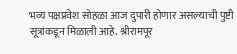भव्य पक्षप्रवेश सोहळा आज दुपारी होणार असल्याची पुष्टी सूत्रांकडून मिळाली आहे. श्रीरामपूर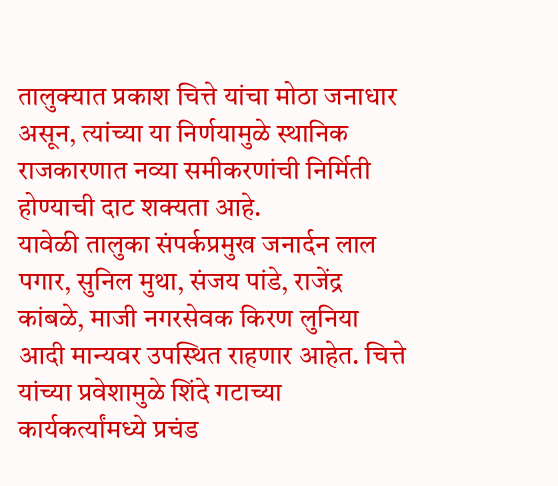तालुक्यात प्रकाश चित्ते यांचा मोठा जनाधार असून, त्यांच्या या निर्णयामुळे स्थानिक राजकारणात नव्या समीकरणांची निर्मिती होण्याची दाट शक्यता आहे.
यावेळी तालुका संपर्कप्रमुख जनार्दन लाल पगार, सुनिल मुथा, संजय पांडे, राजेंद्र कांबळे, माजी नगरसेवक किरण लुनिया आदी मान्यवर उपस्थित राहणार आहेत. चित्ते यांच्या प्रवेशामुळे शिंदे गटाच्या कार्यकर्त्यांमध्ये प्रचंड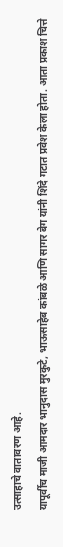उत्साहाचे वातावरण आहे.
यापूर्वीच माजी आमदार भानुदास मुरकुटे, भाऊसाहेब कांबळे आणि सागर बेग यांनी शिंदे गटात प्रवेश केला होता. आता प्रकाश चित्ते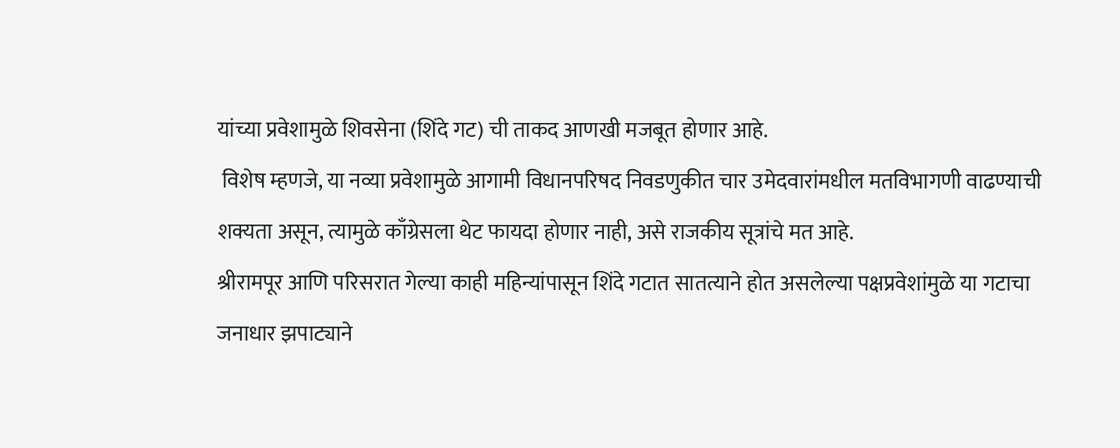यांच्या प्रवेशामुळे शिवसेना (शिंदे गट) ची ताकद आणखी मजबूत होणार आहे.
 विशेष म्हणजे, या नव्या प्रवेशामुळे आगामी विधानपरिषद निवडणुकीत चार उमेदवारांमधील मतविभागणी वाढण्याची शक्यता असून, त्यामुळे काँग्रेसला थेट फायदा होणार नाही, असे राजकीय सूत्रांचे मत आहे.
श्रीरामपूर आणि परिसरात गेल्या काही महिन्यांपासून शिंदे गटात सातत्याने होत असलेल्या पक्षप्रवेशांमुळे या गटाचा जनाधार झपाट्याने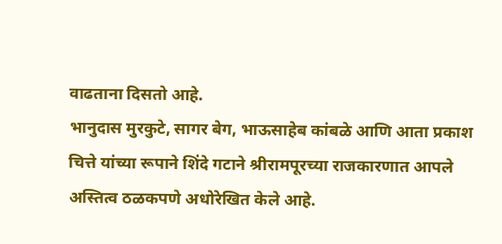वाढताना दिसतो आहे.
भानुदास मुरकुटे, सागर बेग, भाऊसाहेब कांबळे आणि आता प्रकाश चित्ते यांच्या रूपाने शिंदे गटाने श्रीरामपूरच्या राजकारणात आपले अस्तित्व ठळकपणे अधोरेखित केले आहे.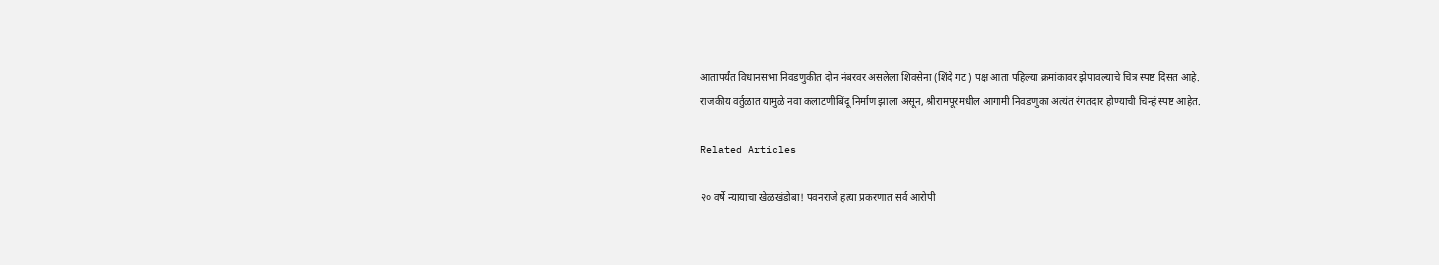आतापर्यंत विधानसभा निवडणुकीत दोन नंबरवर असलेला शिवसेना (शिंदे गट) पक्ष आता पहिल्या क्रमांकावर झेपावल्याचे चित्र स्पष्ट दिसत आहे.
राजकीय वर्तुळात यामुळे नवा कलाटणीबिंदू निर्माण झाला असून, श्रीरामपूरमधील आगामी निवडणुका अत्यंत रंगतदार होण्याची चिन्हं स्पष्ट आहेत.

Related Articles

२० वर्षे न्यायाचा खेळखंडोबा! पवनराजे हत्या प्रकरणात सर्व आरोपी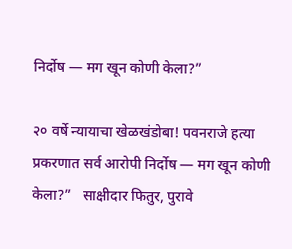निर्दोष — मग खून कोणी केला?”

२० वर्षे न्यायाचा खेळखंडोबा! पवनराजे हत्या प्रकरणात सर्व आरोपी निर्दोष — मग खून कोणी केला?”   साक्षीदार फितुर, पुरावे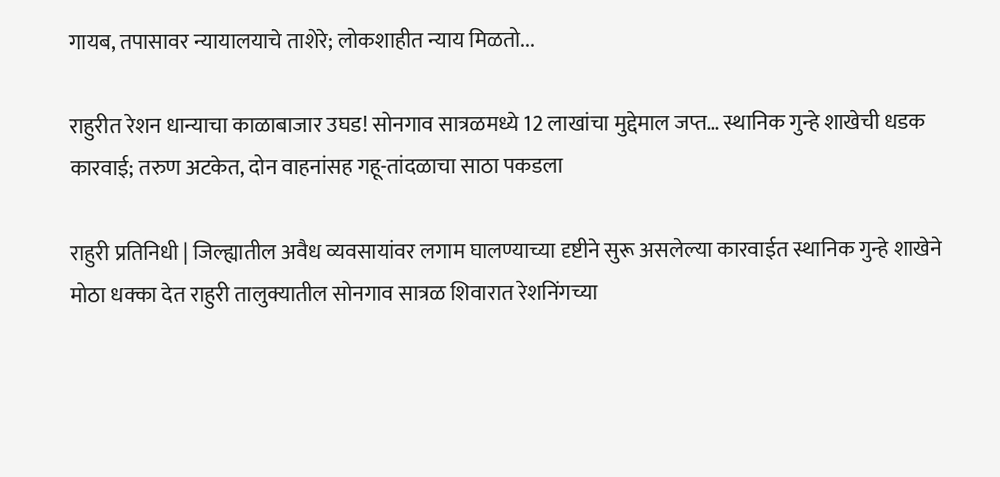गायब, तपासावर न्यायालयाचे ताशेरे; लोकशाहीत न्याय मिळतो...

राहुरीत रेशन धान्याचा काळाबाजार उघड! सोनगाव सात्रळमध्ये 12 लाखांचा मुद्देमाल जप्त… स्थानिक गुन्हे शाखेची धडक कारवाई; तरुण अटकेत, दोन वाहनांसह गहू-तांदळाचा साठा पकडला

राहुरी प्रतिनिधी | जिल्ह्यातील अवैध व्यवसायांवर लगाम घालण्याच्या दृष्टीने सुरू असलेल्या कारवाईत स्थानिक गुन्हे शाखेने मोठा धक्का देत राहुरी तालुक्यातील सोनगाव सात्रळ शिवारात रेशनिंगच्या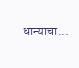धान्याचा...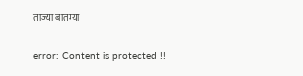ताज्या बातम्या

error: Content is protected !!